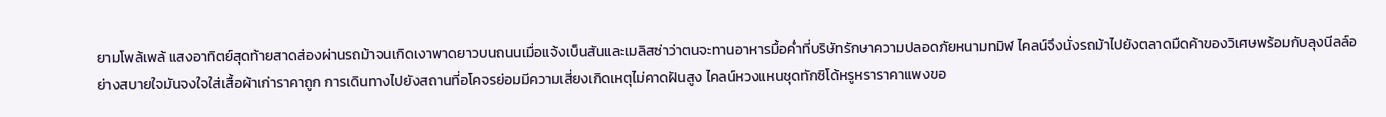ยามโพล้เพล้ แสงอาทิตย์สุดท้ายสาดส่องผ่านรถม้าจนเกิดเงาพาดยาวบนถนนเมื่อแจ้งเบ็นสันและเมลิสซ่าว่าตนจะทานอาหารมื้อค่ำที่บริษัทรักษาความปลอดภัยหนามทมิฬ ไคลน์จึงนั่งรถม้าไปยังตลาดมืดค้าของวิเศษพร้อมกับลุงนีลล์อย่างสบายใจมันจงใจใส่เสื้อผ้าเก่าราคาถูก การเดินทางไปยังสถานที่อโคจรย่อมมีความเสี่ยงเกิดเหตุไม่คาดฝันสูง ไคลน์หวงแหนชุดทักซิโด้หรูหราราคาแพงขอ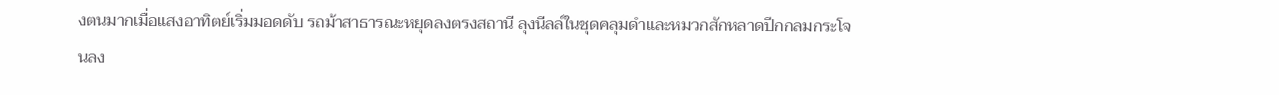งตนมากเมื่อแสงอาทิตย์เริ่มมอดดับ รถม้าสาธารณะหยุดลงตรงสถานี ลุงนีลล์ในชุดคลุมดำและหมวกสักหลาดปีกกลมกระโจนลง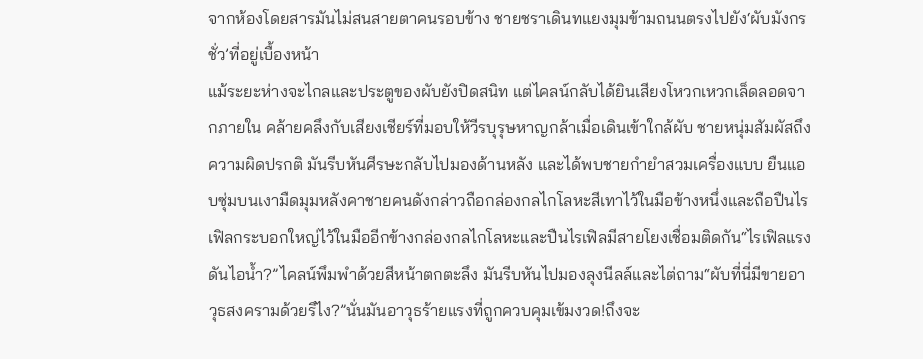จากห้องโดยสารมันไม่สนสายตาคนรอบข้าง ชายชราเดินทแยงมุมข้ามถนนตรงไปยัง‘ผับมังกรชั่ว’ที่อยู่เบื้องหน้า
แม้ระยะห่างจะไกลและประตูของผับยังปิดสนิท แต่ไคลน์กลับได้ยินเสียงโหวกเหวกเล็ดลอดจากภายใน คล้ายคลึงกับเสียงเชียร์ที่มอบให้วีรบุรุษหาญกล้าเมื่อเดินเข้าใกล้ผับ ชายหนุ่มสัมผัสถึงความผิดปรกติ มันรีบหันศีรษะกลับไปมองด้านหลัง และได้พบชายกำยำสวมเครื่องแบบ ยืนแอบซุ่มบนเงามืดมุมหลังคาชายคนดังกล่าวถือกล่องกลไกโลหะสีเทาไว้ในมือข้างหนึ่งและถือปืนไรเฟิลกระบอกใหญ่ไว้ในมืออีกข้างกล่องกลไกโลหะและปืนไรเฟิลมีสายโยงเชื่อมติดกัน“ไรเฟิลแรงดันไอน้ำ?”ไคลน์พึมพำด้วยสีหน้าตกตะลึง มันรีบหันไปมองลุงนีลล์และไต่ถาม“ผับที่นี่มีขายอาวุธสงครามด้วยรึไง?”นั่นมันอาวุธร้ายแรงที่ถูกควบคุมเข้มงวด!ถึงจะ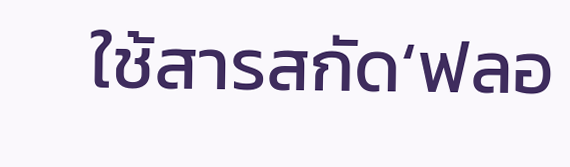ใช้สารสกัด‘ฟลอ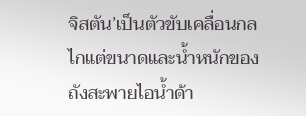จิสตัน’เป็นตัวขับเคลื่อนกลไกแต่ขนาดและน้ำหนักของถังสะพายไอน้ำด้า